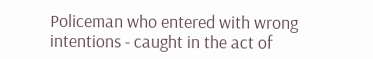Policeman who entered with wrong intentions - caught in the act of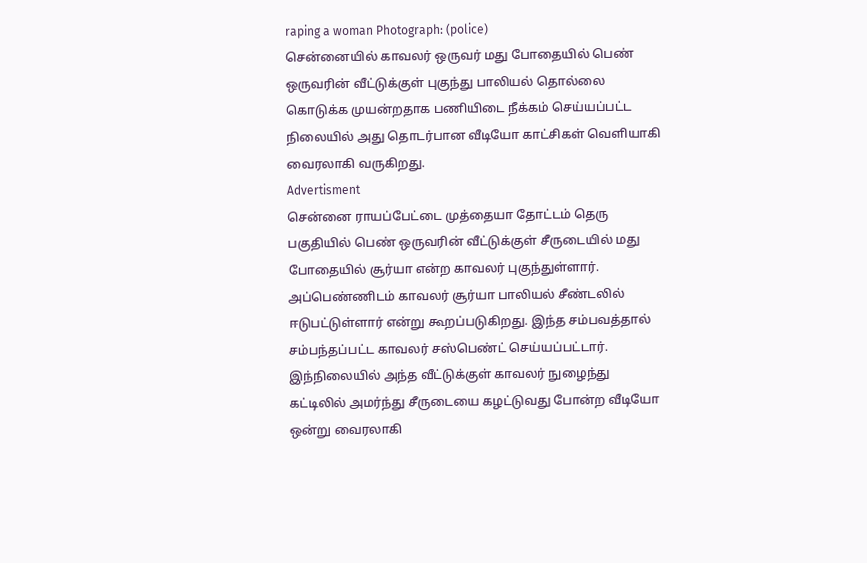raping a woman Photograph: (police)
சென்னையில் காவலர் ஒருவர் மது போதையில் பெண் ஒருவரின் வீட்டுக்குள் புகுந்து பாலியல் தொல்லை கொடுக்க முயன்றதாக பணியிடை நீக்கம் செய்யப்பட்ட நிலையில் அது தொடர்பான வீடியோ காட்சிகள் வெளியாகி வைரலாகி வருகிறது.
Advertisment
சென்னை ராயப்பேட்டை முத்தையா தோட்டம் தெரு பகுதியில் பெண் ஒருவரின் வீட்டுக்குள் சீருடையில் மது போதையில் சூர்யா என்ற காவலர் புகுந்துள்ளார். அப்பெண்ணிடம் காவலர் சூர்யா பாலியல் சீண்டலில் ஈடுபட்டுள்ளார் என்று கூறப்படுகிறது. இந்த சம்பவத்தால் சம்பந்தப்பட்ட காவலர் சஸ்பெண்ட் செய்யப்பட்டார். இந்நிலையில் அந்த வீட்டுக்குள் காவலர் நுழைந்து கட்டிலில் அமர்ந்து சீருடையை கழட்டுவது போன்ற வீடியோ ஒன்று வைரலாகி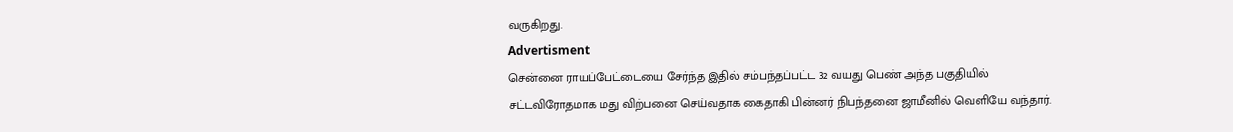வருகிறது.
Advertisment
சென்னை ராயப்பேட்டையை சேர்ந்த இதில் சம்பந்தப்பட்ட 32 வயது பெண் அந்த பகுதியில் சட்டவிரோதமாக மது விற்பனை செய்வதாக கைதாகி பின்னர் நிபந்தனை ஜாமீனில் வெளியே வந்தார்.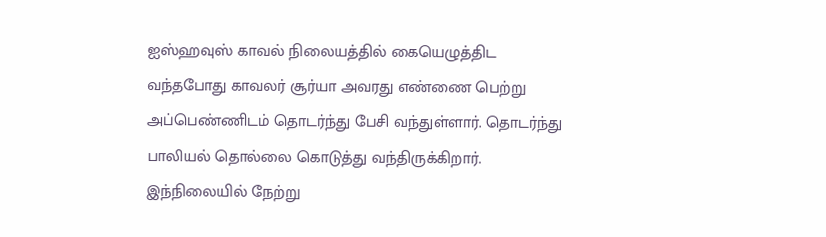ஐஸ்ஹவுஸ் காவல் நிலையத்தில் கையெழுத்திட வந்தபோது காவலர் சூர்யா அவரது எண்ணை பெற்று அப்பெண்ணிடம் தொடர்ந்து பேசி வந்துள்ளார். தொடர்ந்து பாலியல் தொல்லை கொடுத்து வந்திருக்கிறார்.
இந்நிலையில் நேற்று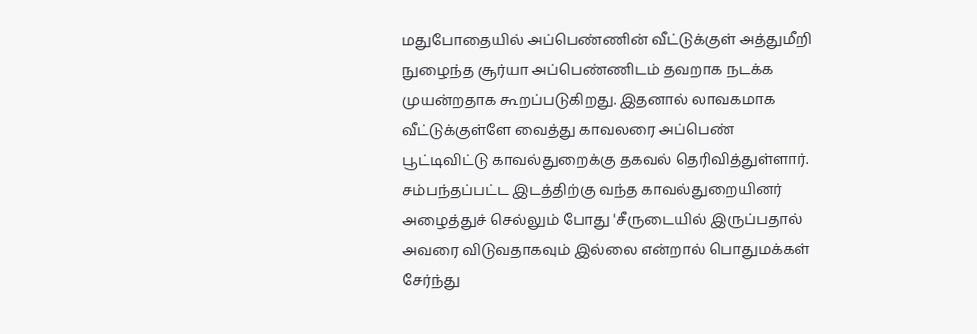மதுபோதையில் அப்பெண்ணின் வீட்டுக்குள் அத்துமீறி நுழைந்த சூர்யா அப்பெண்ணிடம் தவறாக நடக்க முயன்றதாக கூறப்படுகிறது. இதனால் லாவகமாக வீட்டுக்குள்ளே வைத்து காவலரை அப்பெண் பூட்டிவிட்டு காவல்துறைக்கு தகவல் தெரிவித்துள்ளார். சம்பந்தப்பட்ட இடத்திற்கு வந்த காவல்துறையினர் அழைத்துச் செல்லும் போது 'சீருடையில் இருப்பதால் அவரை விடுவதாகவும் இல்லை என்றால் பொதுமக்கள் சேர்ந்து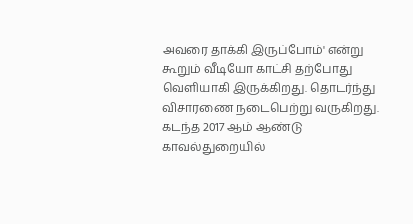அவரை தாக்கி இருப்போம்' என்று கூறும் வீடியோ காட்சி தற்போது வெளியாகி இருக்கிறது. தொடர்ந்து விசாரணை நடைபெற்று வருகிறது.
கடந்த 2017 ஆம் ஆண்டு காவல்துறையில்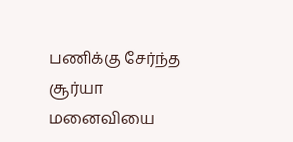பணிக்கு சேர்ந்த சூர்யா மனைவியை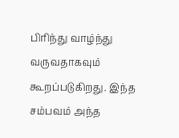பிரிந்து வாழ்ந்து வருவதாகவும் கூறப்படுகிறது. இந்த சம்பவம் அந்த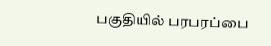பகுதியில் பரபரப்பை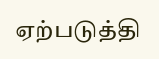ஏற்படுத்தி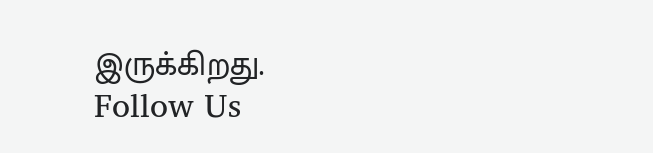இருக்கிறது.
Follow Us